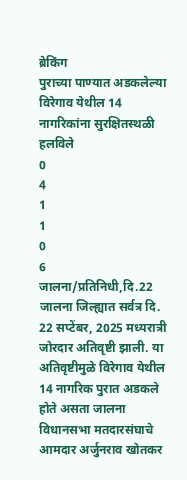ब्रेकिंग
पुराच्या पाण्यात अडकलेल्या विरेगाव येथील 14 नागरिकांना सुरक्षितस्थळी हलविले
0
4
1
1
0
6
जालना/प्रतिनिधी,दि.22
जालना जिल्ह्यात सर्वत्र दि. 22 सप्टेंबर, 2025 मध्यरात्री जोरदार अतिवृष्टी झाली. या अतिवृष्टीमुळे विरेगाव येथील 14 नागरिक पुरात अडकले होते असता जालना विधानसभा मतदारसंघाचे आमदार अर्जुनराव खोतकर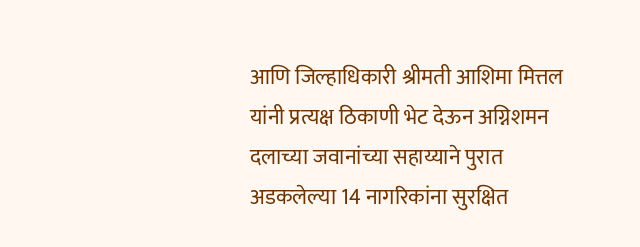आणि जिल्हाधिकारी श्रीमती आशिमा मित्तल यांनी प्रत्यक्ष ठिकाणी भेट देऊन अग्निशमन दलाच्या जवानांच्या सहाय्याने पुरात अडकलेल्या 14 नागरिकांना सुरक्षित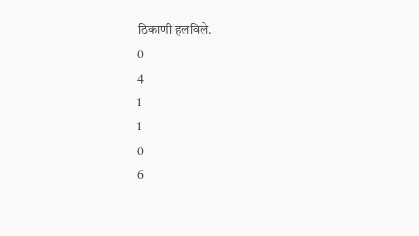ठिकाणी हलविले.
0
4
1
1
0
6